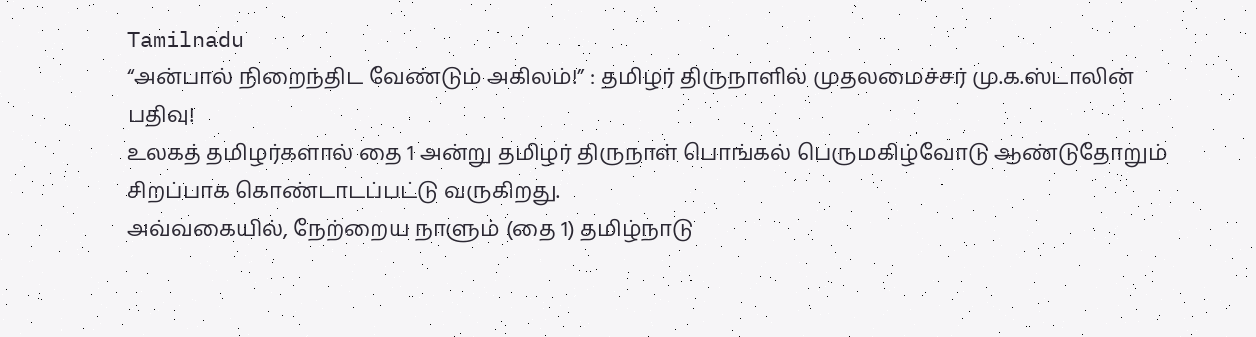Tamilnadu
“அன்பால் நிறைந்திட வேண்டும் அகிலம்!” : தமிழர் திருநாளில் முதலமைச்சர் மு.க.ஸ்டாலின் பதிவு!
உலகத் தமிழர்களால் தை 1 அன்று தமிழர் திருநாள் பொங்கல் பெருமகிழ்வோடு ஆண்டுதோறும் சிறப்பாக கொண்டாடப்பட்டு வருகிறது.
அவ்வகையில், நேற்றைய நாளும் (தை 1) தமிழ்நாடு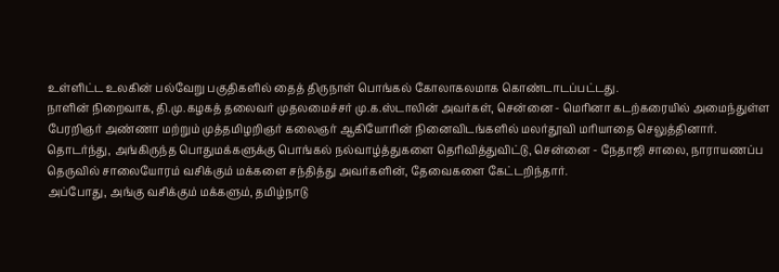உள்ளிட்ட உலகின் பல்வேறு பகுதிகளில் தைத் திருநாள் பொங்கல் கோலாகலமாக கொண்டாடப்பட்டது.
நாளின் நிறைவாக, தி.மு.கழகத் தலைவர் முதலமைச்சர் மு.க.ஸ்டாலின் அவர்கள், சென்னை - மெரினா கடற்கரையில் அமைந்துள்ள பேரறிஞர் அண்ணா மற்றும் முத்தமிழறிஞர் கலைஞர் ஆகியோரின் நினைவிடங்களில் மலர்தூவி மரியாதை செலுத்தினார்.
தொடர்ந்து, அங்கிருந்த பொதுமக்களுக்கு பொங்கல் நல்வாழ்த்துகளை தெரிவித்துவிட்டு, சென்னை - நேதாஜி சாலை, நாராயணப்ப தெருவில் சாலையோரம் வசிக்கும் மக்களை சந்தித்து அவர்களின், தேவைகளை கேட்டறிந்தார்.
அப்போது, அங்கு வசிக்கும் மக்களும், தமிழ்நாடு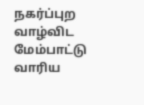நகர்ப்புற வாழ்விட மேம்பாட்டு வாரிய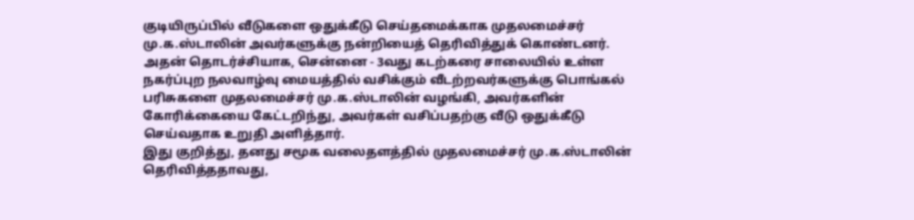குடியிருப்பில் வீடுகளை ஒதுக்கீடு செய்தமைக்காக முதலமைச்சர் மு.க.ஸ்டாலின் அவர்களுக்கு நன்றியைத் தெரிவித்துக் கொண்டனர்.
அதன் தொடர்ச்சியாக, சென்னை - 3வது கடற்கரை சாலையில் உள்ள நகர்ப்புற நலவாழ்வு மையத்தில் வசிக்கும் வீடற்றவர்களுக்கு பொங்கல் பரிசுகளை முதலமைச்சர் மு.க.ஸ்டாலின் வழங்கி, அவர்களின் கோரிக்கையை கேட்டறிந்து, அவர்கள் வசிப்பதற்கு வீடு ஒதுக்கீடு செய்வதாக உறுதி அளித்தார்.
இது குறித்து, தனது சமூக வலைதளத்தில் முதலமைச்சர் மு.க.ஸ்டாலின் தெரிவித்ததாவது,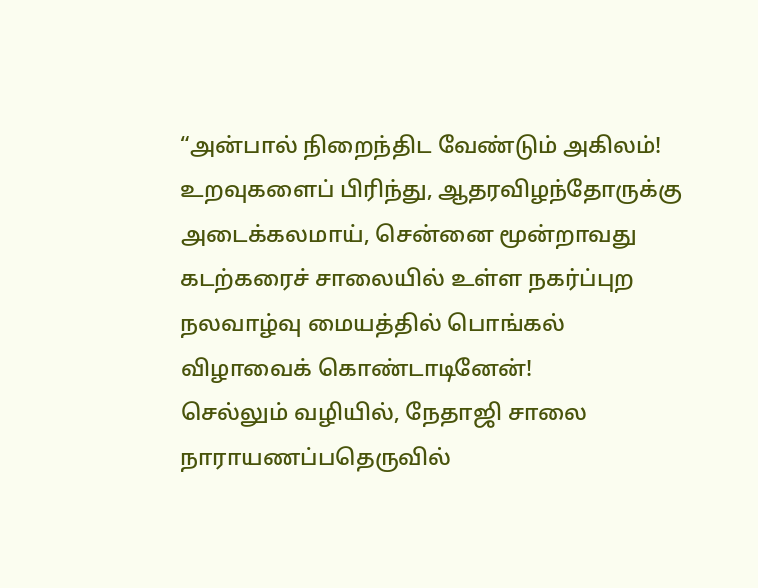“அன்பால் நிறைந்திட வேண்டும் அகிலம்!
உறவுகளைப் பிரிந்து, ஆதரவிழந்தோருக்கு அடைக்கலமாய், சென்னை மூன்றாவது கடற்கரைச் சாலையில் உள்ள நகர்ப்புற நலவாழ்வு மையத்தில் பொங்கல் விழாவைக் கொண்டாடினேன்!
செல்லும் வழியில், நேதாஜி சாலை நாராயணப்பதெருவில்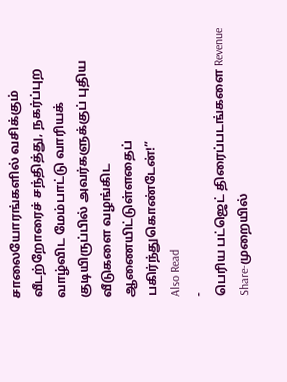சாலையோரங்களில் வசிக்கும் வீடற்றோரைச் சந்தித்து, நகர்ப்புற வாழ்விட மேம்பாட்டு வாரியக் குடியிருப்பில் அவர்களுக்குப் புதிய வீடுகளை வழங்கிட ஆணையிட்டுள்ளதைப் பகிர்ந்துகொண்டேன்!”
Also Read
-
பெரிய பட்ஜெட் திரைப்படங்களை Revenue Share-முறையில்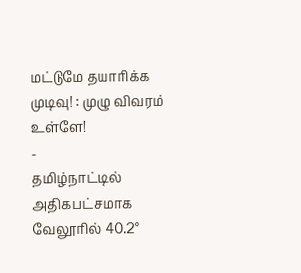மட்டுமே தயாரிக்க முடிவு! : முழு விவரம் உள்ளே!
-
தமிழ்நாட்டில் அதிகபட்சமாக வேலூரில் 40.2°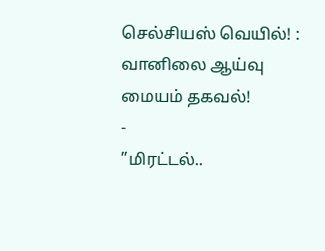செல்சியஸ் வெயில்! : வானிலை ஆய்வு மையம் தகவல்!
-
”மிரட்டல்..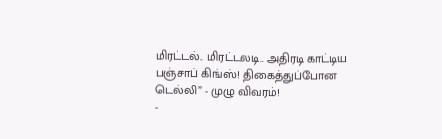மிரட்டல்.. மிரட்டலடி.. அதிரடி காட்டிய பஞ்சாப் கிங்ஸ்! திகைத்துப்போன டெல்லி” - முழு விவரம்!
-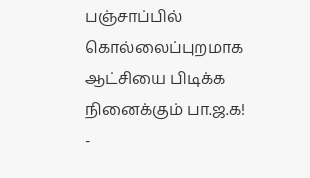பஞ்சாப்பில் கொல்லைப்புறமாக ஆட்சியை பிடிக்க நினைக்கும் பா.ஜ.க!
-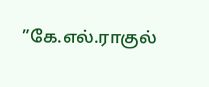”கே.எல்.ராகுல்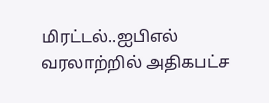மிரட்டல்..ஐபிஎல் வரலாற்றில் அதிகபட்ச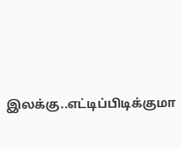இலக்கு..எட்டிப்பிடிக்குமா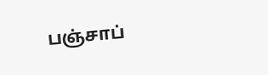பஞ்சாப்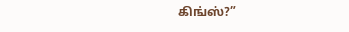கிங்ஸ்?”